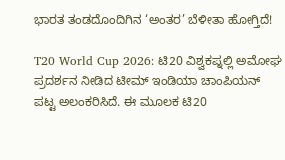ಭಾರತ ತಂಡದೊಂದಿಗಿನ ‘ಅಂತರ’ ಬೆಳೀತಾ ಹೋಗ್ತಿದೆ!

T20 World Cup 2026: ಟಿ20 ವಿಶ್ವಕಪ್ನಲ್ಲಿ ಅಮೋಘ ಪ್ರದರ್ಶನ ನೀಡಿದ ಟೀಮ್ ಇಂಡಿಯಾ ಚಾಂಪಿಯನ್ ಪಟ್ಟ ಅಲಂಕರಿಸಿದೆ. ಈ ಮೂಲಕ ಟಿ20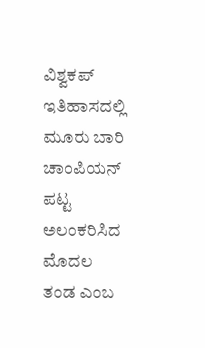ವಿಶ್ವಕಪ್ ಇತಿಹಾಸದಲ್ಲಿ ಮೂರು ಬಾರಿ ಚಾಂಪಿಯನ್ ಪಟ್ಟ ಅಲಂಕರಿಸಿದ ಮೊದಲ ತಂಡ ಎಂಬ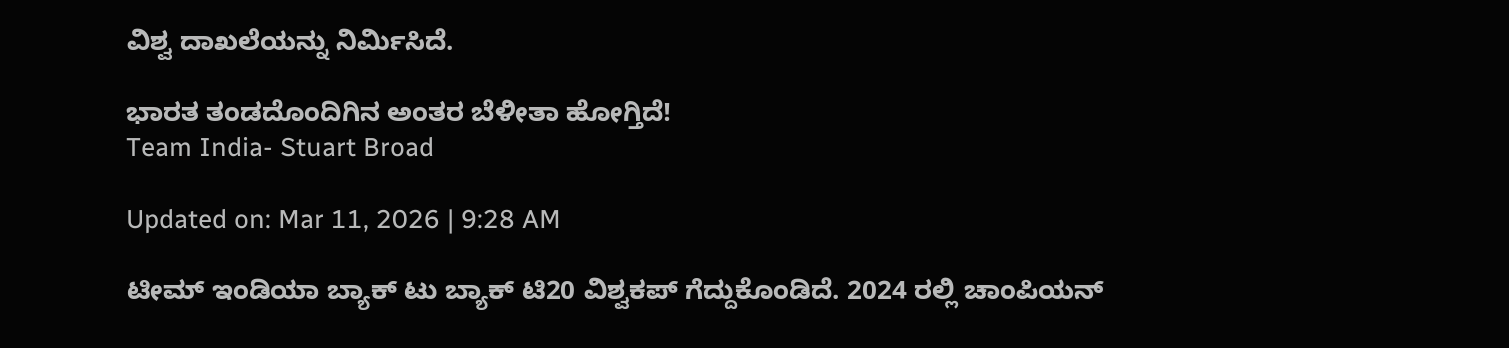ವಿಶ್ವ ದಾಖಲೆಯನ್ನು ನಿರ್ಮಿಸಿದೆ.

ಭಾರತ ತಂಡದೊಂದಿಗಿನ ಅಂತರ ಬೆಳೀತಾ ಹೋಗ್ತಿದೆ!
Team India- Stuart Broad

Updated on: Mar 11, 2026 | 9:28 AM

ಟೀಮ್ ಇಂಡಿಯಾ ಬ್ಯಾಕ್ ಟು ಬ್ಯಾಕ್ ಟಿ20 ವಿಶ್ವಕಪ್ ಗೆದ್ದುಕೊಂಡಿದೆ. 2024 ರಲ್ಲಿ ಚಾಂಪಿಯನ್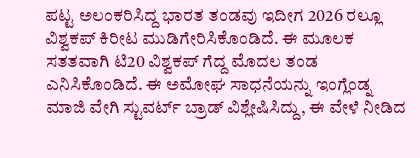ಪಟ್ಟ ಅಲಂಕರಿಸಿದ್ದ ಭಾರತ ತಂಡವು ಇದೀಗ 2026 ರಲ್ಲೂ ವಿಶ್ವಕಪ್ ಕಿರೀಟ ಮುಡಿಗೇರಿಸಿಕೊಂಡಿದೆ. ಈ ಮೂಲಕ ಸತತವಾಗಿ ಟಿ20 ವಿಶ್ವಕಪ್ ಗೆದ್ದ ಮೊದಲ ತಂಡ ಎನಿಸಿಕೊಂಡಿದೆ. ಈ ಅಮೋಘ ಸಾಧನೆಯನ್ನು ಇಂಗ್ಲೆಂಡ್ನ ಮಾಜಿ ವೇಗಿ ಸ್ಟುವರ್ಟ್ ಬ್ರಾಡ್ ವಿಶ್ಲೇಷಿಸಿದ್ದು, ಈ ವೇಳೆ ನೀಡಿದ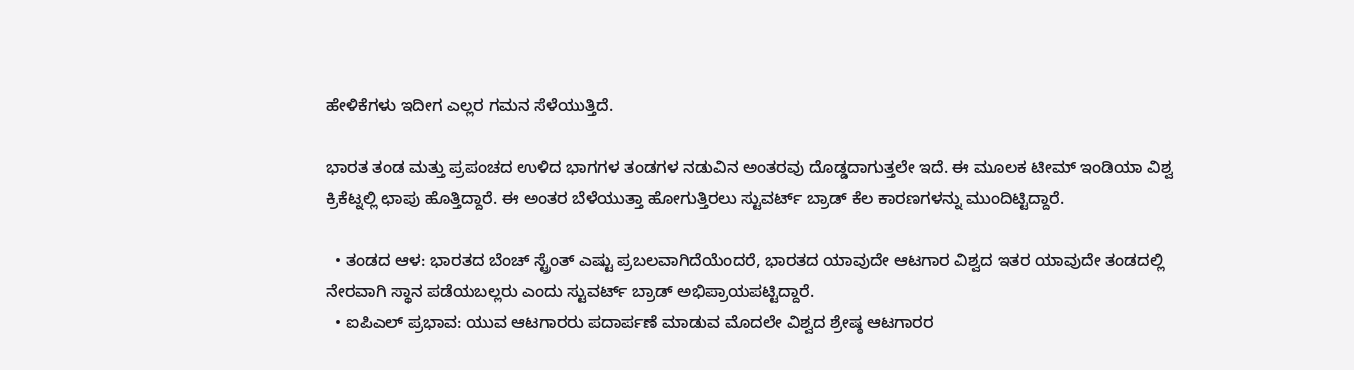ಹೇಳಿಕೆಗಳು ಇದೀಗ ಎಲ್ಲರ ಗಮನ ಸೆಳೆಯುತ್ತಿದೆ.

ಭಾರತ ತಂಡ ಮತ್ತು ಪ್ರಪಂಚದ ಉಳಿದ ಭಾಗಗಳ ತಂಡಗಳ ನಡುವಿನ ಅಂತರವು ದೊಡ್ಡದಾಗುತ್ತಲೇ ಇದೆ. ಈ ಮೂಲಕ ಟೀಮ್ ಇಂಡಿಯಾ ವಿಶ್ವ ಕ್ರಿಕೆಟ್ನಲ್ಲಿ ಛಾಪು ಹೊತ್ತಿದ್ದಾರೆ. ಈ ಅಂತರ ಬೆಳೆಯುತ್ತಾ ಹೋಗುತ್ತಿರಲು ಸ್ಟುವರ್ಟ್ ಬ್ರಾಡ್ ಕೆಲ ಕಾರಣಗಳನ್ನು ಮುಂದಿಟ್ಟಿದ್ದಾರೆ.

  • ತಂಡದ ಆಳ: ಭಾರತದ ಬೆಂಚ್ ಸ್ಟ್ರೆಂತ್ ಎಷ್ಟು ಪ್ರಬಲವಾಗಿದೆಯೆಂದರೆ, ಭಾರತದ ಯಾವುದೇ ಆಟಗಾರ ವಿಶ್ವದ ಇತರ ಯಾವುದೇ ತಂಡದಲ್ಲಿ ನೇರವಾಗಿ ಸ್ಥಾನ ಪಡೆಯಬಲ್ಲರು ಎಂದು ಸ್ಟುವರ್ಟ್ ಬ್ರಾಡ್ ಅಭಿಪ್ರಾಯಪಟ್ಟಿದ್ದಾರೆ.
  • ಐಪಿಎಲ್ ಪ್ರಭಾವ: ಯುವ ಆಟಗಾರರು ಪದಾರ್ಪಣೆ ಮಾಡುವ ಮೊದಲೇ ವಿಶ್ವದ ಶ್ರೇಷ್ಠ ಆಟಗಾರರ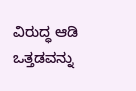ವಿರುದ್ಧ ಆಡಿ ಒತ್ತಡವನ್ನು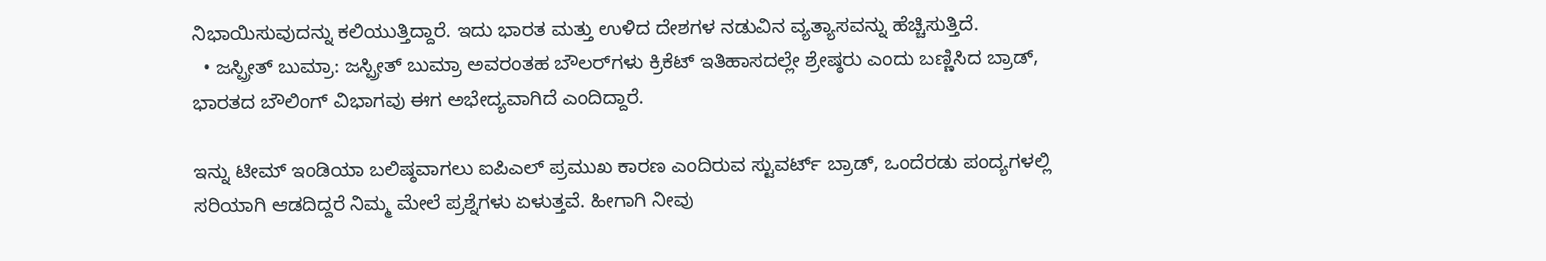ನಿಭಾಯಿಸುವುದನ್ನು ಕಲಿಯುತ್ತಿದ್ದಾರೆ. ಇದು ಭಾರತ ಮತ್ತು ಉಳಿದ ದೇಶಗಳ ನಡುವಿನ ವ್ಯತ್ಯಾಸವನ್ನು ಹೆಚ್ಚಿಸುತ್ತಿದೆ.
  • ಜಸ್ಪ್ರೀತ್ ಬುಮ್ರಾ: ಜಸ್ಪ್ರೀತ್ ಬುಮ್ರಾ ಅವರಂತಹ ಬೌಲರ್‌ಗಳು ಕ್ರಿಕೆಟ್ ಇತಿಹಾಸದಲ್ಲೇ ಶ್ರೇಷ್ಠರು ಎಂದು ಬಣ್ಣಿಸಿದ ಬ್ರಾಡ್, ಭಾರತದ ಬೌಲಿಂಗ್ ವಿಭಾಗವು ಈಗ ಅಭೇದ್ಯವಾಗಿದೆ ಎಂದಿದ್ದಾರೆ.

ಇನ್ನು ಟೀಮ್ ಇಂಡಿಯಾ ಬಲಿಷ್ಠವಾಗಲು ಐಪಿಎಲ್ ಪ್ರಮುಖ ಕಾರಣ ಎಂದಿರುವ ಸ್ಟುವರ್ಟ್ ಬ್ರಾಡ್, ಒಂದೆರಡು ಪಂದ್ಯಗಳಲ್ಲಿ ಸರಿಯಾಗಿ ಆಡದಿದ್ದರೆ ನಿಮ್ಮ ಮೇಲೆ ಪ್ರಶ್ನೆಗಳು ಏಳುತ್ತವೆ. ಹೀಗಾಗಿ ನೀವು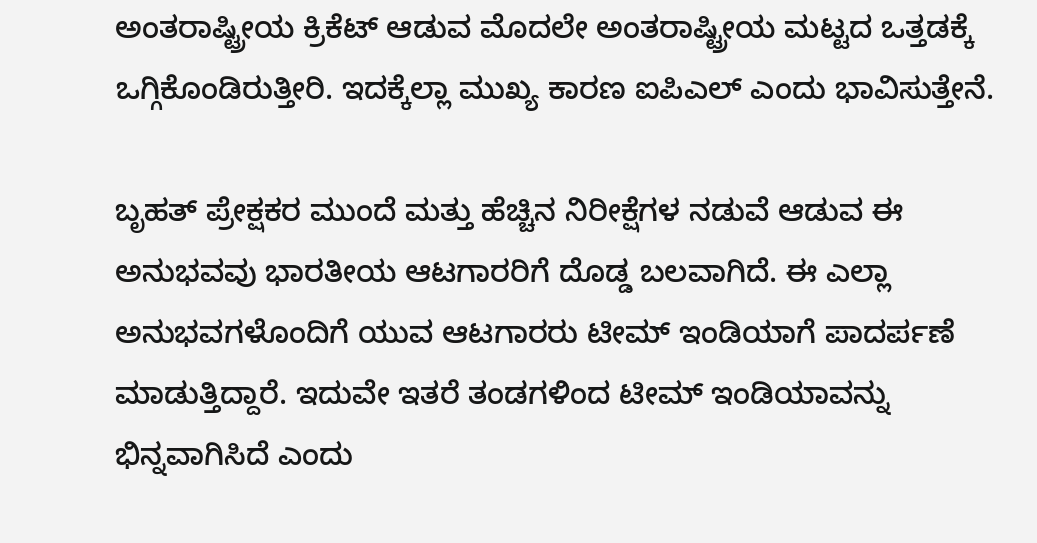ಅಂತರಾಷ್ಟ್ರೀಯ ಕ್ರಿಕೆಟ್ ಆಡುವ ಮೊದಲೇ ಅಂತರಾಷ್ಟ್ರೀಯ ಮಟ್ಟದ ಒತ್ತಡಕ್ಕೆ ಒಗ್ಗಿಕೊಂಡಿರುತ್ತೀರಿ. ಇದಕ್ಕೆಲ್ಲಾ ಮುಖ್ಯ ಕಾರಣ ಐಪಿಎಲ್ ಎಂದು ಭಾವಿಸುತ್ತೇನೆ.

ಬೃಹತ್ ಪ್ರೇಕ್ಷಕರ ಮುಂದೆ ಮತ್ತು ಹೆಚ್ಚಿನ ನಿರೀಕ್ಷೆಗಳ ನಡುವೆ ಆಡುವ ಈ ಅನುಭವವು ಭಾರತೀಯ ಆಟಗಾರರಿಗೆ ದೊಡ್ಡ ಬಲವಾಗಿದೆ. ಈ ಎಲ್ಲಾ ಅನುಭವಗಳೊಂದಿಗೆ ಯುವ ಆಟಗಾರರು ಟೀಮ್ ಇಂಡಿಯಾಗೆ ಪಾದರ್ಪಣೆ ಮಾಡುತ್ತಿದ್ದಾರೆ. ಇದುವೇ ಇತರೆ ತಂಡಗಳಿಂದ ಟೀಮ್ ಇಂಡಿಯಾವನ್ನು ಭಿನ್ನವಾಗಿಸಿದೆ ಎಂದು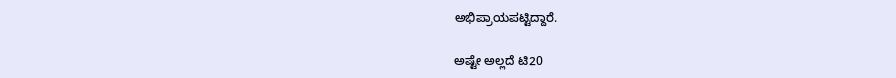ಅಭಿಪ್ರಾಯಪಟ್ಟಿದ್ದಾರೆ.

ಅಷ್ಟೇ ಅಲ್ಲದೆ ಟಿ20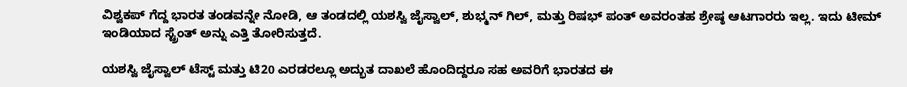ವಿಶ್ವಕಪ್ ಗೆದ್ದ ಭಾರತ ತಂಡವನ್ನೇ ನೋಡಿ, ಆ ತಂಡದಲ್ಲಿ ಯಶಸ್ವಿ ಜೈಸ್ವಾಲ್, ಶುಭ್ಮನ್ ಗಿಲ್, ಮತ್ತು ರಿಷಭ್ ಪಂತ್ ಅವರಂತಹ ಶ್ರೇಷ್ಠ ಆಟಗಾರರು ಇಲ್ಲ. ಇದು ಟೀಮ್ ಇಂಡಿಯಾದ ಸ್ಟ್ರೆಂತ್ ಅನ್ನು ಎತ್ತಿ ತೋರಿಸುತ್ತದೆ.

ಯಶಸ್ವಿ ಜೈಸ್ವಾಲ್ ಟೆಸ್ಟ್ ಮತ್ತು ಟಿ20 ಎರಡರಲ್ಲೂ ಅದ್ಭುತ ದಾಖಲೆ ಹೊಂದಿದ್ದರೂ ಸಹ ಅವರಿಗೆ ಭಾರತದ ಈ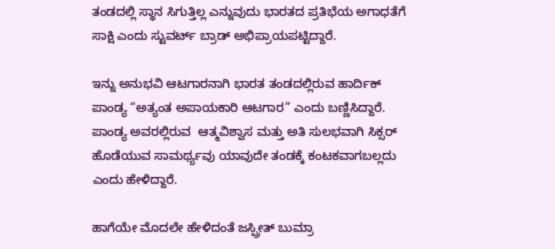ತಂಡದಲ್ಲಿ ಸ್ಥಾನ ಸಿಗುತ್ತಿಲ್ಲ ಎನ್ನುವುದು ಭಾರತದ ಪ್ರತಿಭೆಯ ಅಗಾಧತೆಗೆ ಸಾಕ್ಷಿ ಎಂದು ಸ್ಟುವರ್ಟ್ ಬ್ರಾಡ್ ಅಭಿಪ್ರಾಯಪಟ್ಟಿದ್ದಾರೆ.

ಇನ್ನು ಅನುಭವಿ ಆಟಗಾರನಾಗಿ ಭಾರತ ತಂಡದಲ್ಲಿರುವ ಹಾರ್ದಿಕ್ ಪಾಂಡ್ಯ “ಅತ್ಯಂತ ಅಪಾಯಕಾರಿ ಆಟಗಾರ” ಎಂದು ಬಣ್ಣಿಸಿದ್ದಾರೆ. ಪಾಂಡ್ಯ ಅವರಲ್ಲಿರುವ  ಆತ್ಮವಿಶ್ವಾಸ ಮತ್ತು ಅತಿ ಸುಲಭವಾಗಿ ಸಿಕ್ಸರ್ ಹೊಡೆಯುವ ಸಾಮರ್ಥ್ಯವು ಯಾವುದೇ ತಂಡಕ್ಕೆ ಕಂಟಕವಾಗಬಲ್ಲದು ಎಂದು ಹೇಳಿದ್ದಾರೆ.

ಹಾಗೆಯೇ ಮೊದಲೇ ಹೇಳಿದಂತೆ ಜಸ್ಪ್ರೀತ್ ಬುಮ್ರಾ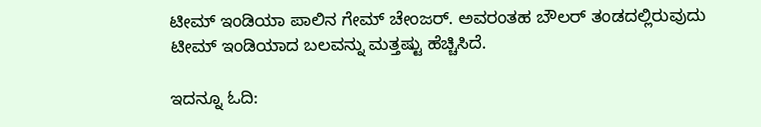ಟೀಮ್ ಇಂಡಿಯಾ ಪಾಲಿನ ಗೇಮ್ ಚೇಂಜರ್. ಅವರಂತಹ ಬೌಲರ್‌ ತಂಡದಲ್ಲಿರುವುದು ಟೀಮ್ ಇಂಡಿಯಾದ ಬಲವನ್ನು ಮತ್ತಷ್ಟು ಹೆಚ್ಚಿಸಿದೆ.

ಇದನ್ನೂ ಓದಿ: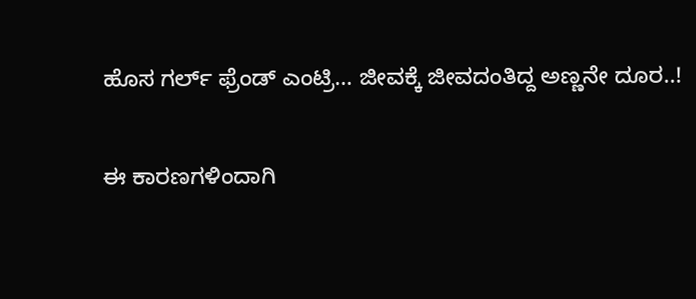ಹೊಸ ಗರ್ಲ್ ಫ್ರೆಂಡ್ ಎಂಟ್ರಿ… ಜೀವಕ್ಕೆ ಜೀವದಂತಿದ್ದ ಅಣ್ಣನೇ ದೂರ..!

ಈ ಕಾರಣಗಳಿಂದಾಗಿ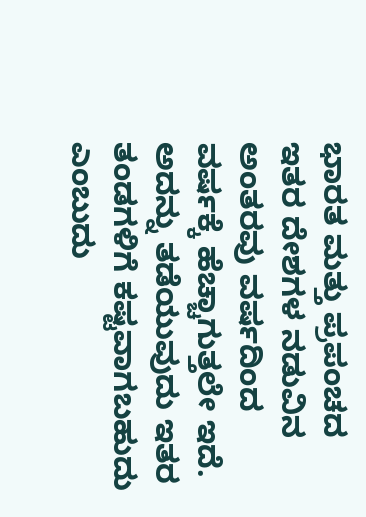ಭಾರತ ಮತ್ತು ಪ್ರಪಂಚದ ಇತರ ದೇಶಗಳ ನಡುವಿನ ಅಂತರವು ವರ್ಷದಿಂದ ವರ್ಷಕ್ಕೆ ಹೆಚ್ಚಾಗುತ್ತಲೇ ಇದೆ. ಅದನ್ನು ತಡೆಯುವುದು ಇತರ ತಂಡಗಳಿಗೆ ಕಷ್ಟವಾಗಬಹುದು ಎಂಬುದು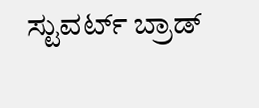ಸ್ಟುವರ್ಟ್ ಬ್ರಾಡ್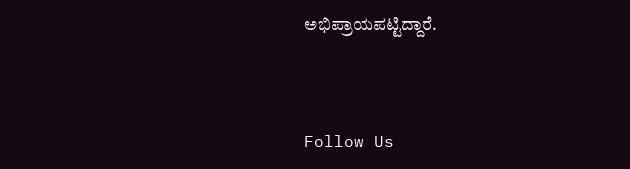ಅಭಿಪ್ರಾಯಪಟ್ಟಿದ್ದಾರೆ.



Follow Us